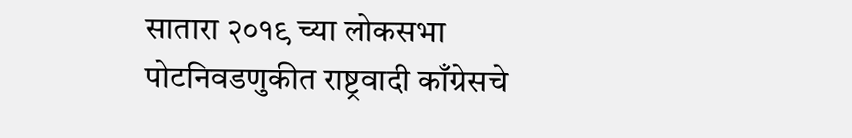सातारा २०१९ च्या लोकसभा पोटनिवडणुकीत राष्ट्रवादी काँग्रेसचे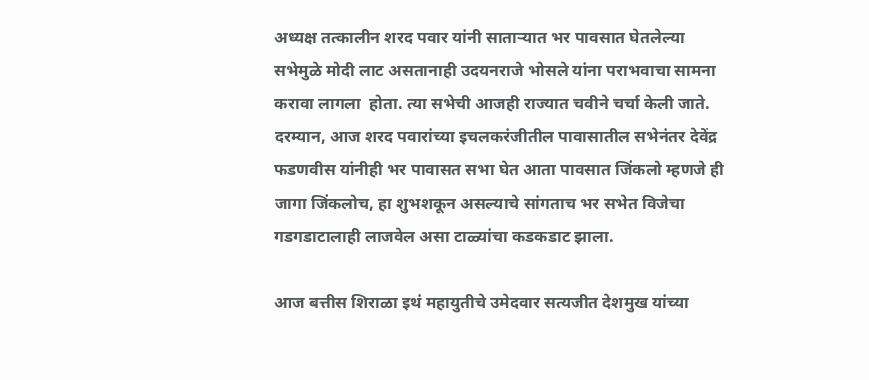अध्यक्ष तत्कालीन शरद पवार यांनी साताऱ्यात भर पावसात घेतलेल्या सभेमुळे मोदी लाट असतानाही उदयनराजे भोसले यांना पराभवाचा सामना करावा लागला  होता. त्या सभेची आजही राज्यात चवीने चर्चा केली जाते. दरम्यान, आज शरद पवारांच्या इचलकरंजीतील पावासातील सभेनंतर देवेंद्र फडणवीस यांनीही भर पावासत सभा घेत आता पावसात जिंकलो म्हणजे ही जागा जिंकलोच, हा शुभशकून असल्याचे सांगताच भर सभेत विजेचा गडगडाटालाही लाजवेल असा टाळ्यांचा कडकडाट झाला.

आज बत्तीस शिराळा इथं महायुतीचे उमेदवार सत्यजीत देशमुख यांच्या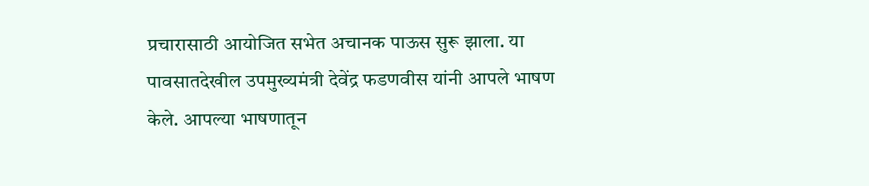प्रचारासाठी आयोजित सभेत अचानक पाऊस सुरू झाला. या पावसातदेखील उपमुख्यमंत्री देवेंद्र फडणवीस यांनी आपले भाषण केले. आपल्या भाषणातून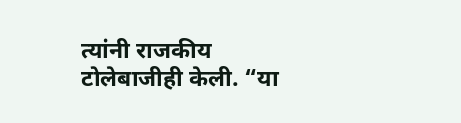त्यांनी राजकीय टोलेबाजीही केली. “या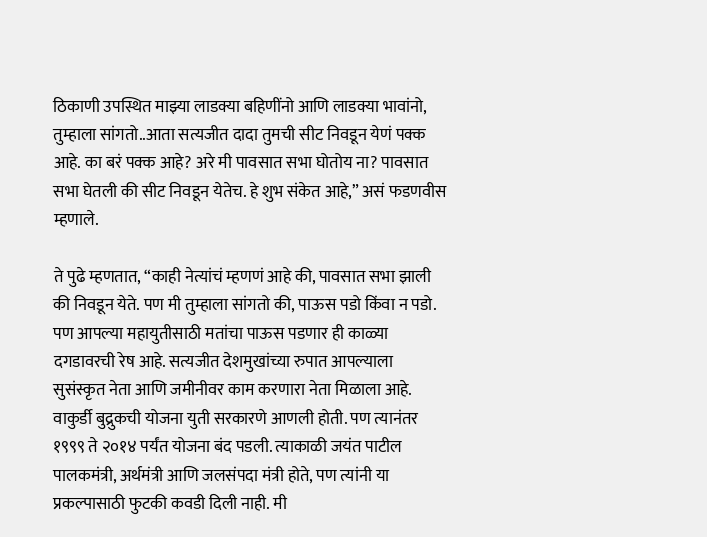ठिकाणी उपस्थित माझ्या लाडक्या बहिणींनो आणि लाडक्या भावांनो, तुम्हाला सांगतो..आता सत्यजीत दादा तुमची सीट निवडून येणं पक्क आहे. का बरं पक्क आहे? अरे मी पावसात सभा घोतोय ना? पावसात सभा घेतली की सीट निवडून येतेच. हे शुभ संकेत आहे,” असं फडणवीस म्हणाले.

ते पुढे म्हणतात, “काही नेत्यांचं म्हणणं आहे की, पावसात सभा झाली की निवडून येते. पण मी तुम्हाला सांगतो की, पाऊस पडो किंवा न पडो. पण आपल्या महायुतीसाठी मतांचा पाऊस पडणार ही काळ्या दगडावरची रेष आहे. सत्यजीत देशमुखांच्या रुपात आपल्याला सुसंस्कृत नेता आणि जमीनीवर काम करणारा नेता मिळाला आहे. वाकुर्डी बुद्रुकची योजना युती सरकारणे आणली होती. पण त्यानंतर १९९९ ते २०१४ पर्यंत योजना बंद पडली. त्याकाळी जयंत पाटील पालकमंत्री, अर्थमंत्री आणि जलसंपदा मंत्री होते, पण त्यांनी या प्रकल्पासाठी फुटकी कवडी दिली नाही. मी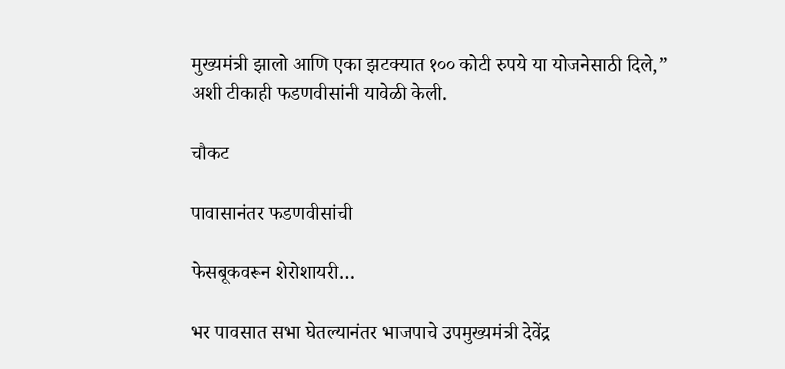मुख्यमंत्री झालो आणि एका झटक्यात १०० कोटी रुपये या योजनेसाठी दिले,” अशी टीकाही फडणवीसांनी यावेळी केली.

चौकट

पावासानंतर फडणवीसांची

फेसबूकवरून शेरोशायरी…

भर पावसात सभा घेतल्यानंतर भाजपाचे उपमुख्यमंत्री देवेंद्र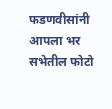फडणवीसांनी आपला भर सभेतील फोटो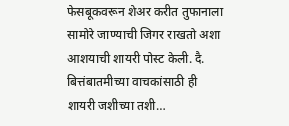फेसबूकवरून शेअर करीत तुफानाला सामोरे जाण्याची जिगर राखतो अशा आशयाची शायरी पोस्ट केली. दै. बित्तंबातमीच्या वाचकांसाठी ही शायरी जशीच्या तशी…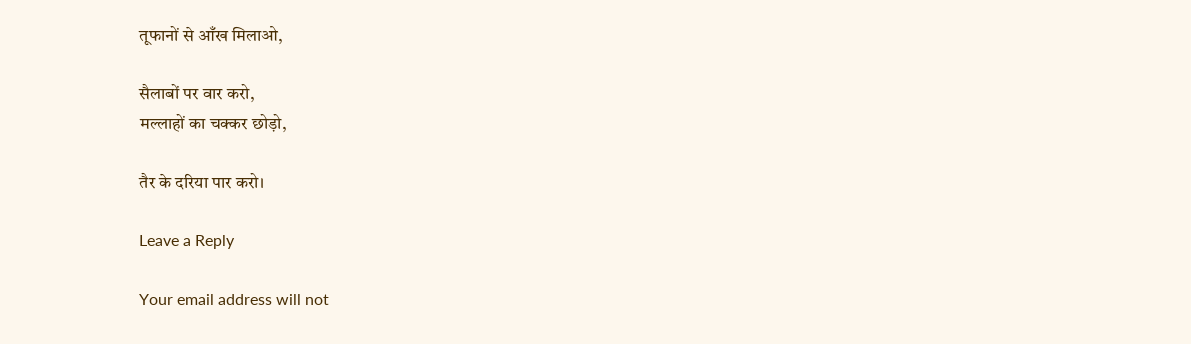तूफानों से आँख मिलाओ,

सैलाबों पर वार करो,
मल्लाहों का चक्कर छोड़ो,

तैर के दरिया पार करो।

Leave a Reply

Your email address will not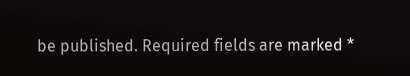be published. Required fields are marked *